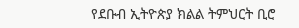የደቡብ ኢትዮጵያ ክልል ትምህርት ቢሮ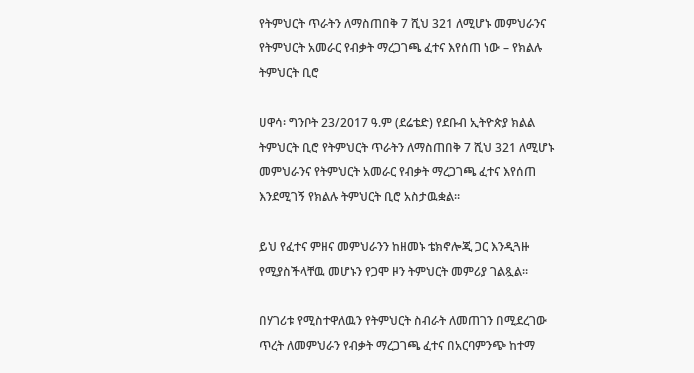የትምህርት ጥራትን ለማስጠበቅ 7 ሺህ 321 ለሚሆኑ መምህራንና የትምህርት አመራር የብቃት ማረጋገጫ ፈተና እየሰጠ ነው – የክልሉ ትምህርት ቢሮ

ሀዋሳ፡ ግንቦት 23/2017 ዓ.ም (ደሬቴድ) የደቡብ ኢትዮጵያ ክልል ትምህርት ቢሮ የትምህርት ጥራትን ለማስጠበቅ 7 ሺህ 321 ለሚሆኑ መምህራንና የትምህርት አመራር የብቃት ማረጋገጫ ፈተና እየሰጠ እንደሚገኝ የክልሉ ትምህርት ቢሮ አስታዉቋል።

ይህ የፈተና ምዘና መምህራንን ከዘመኑ ቴክኖሎጂ ጋር እንዲጓዙ የሚያስችላቸዉ መሆኑን የጋሞ ዞን ትምህርት መምሪያ ገልጿል።

በሃገሪቱ የሚስተዋለዉን የትምህርት ስብራት ለመጠገን በሚደረገው ጥረት ለመምህራን የብቃት ማረጋገጫ ፈተና በአርባምንጭ ከተማ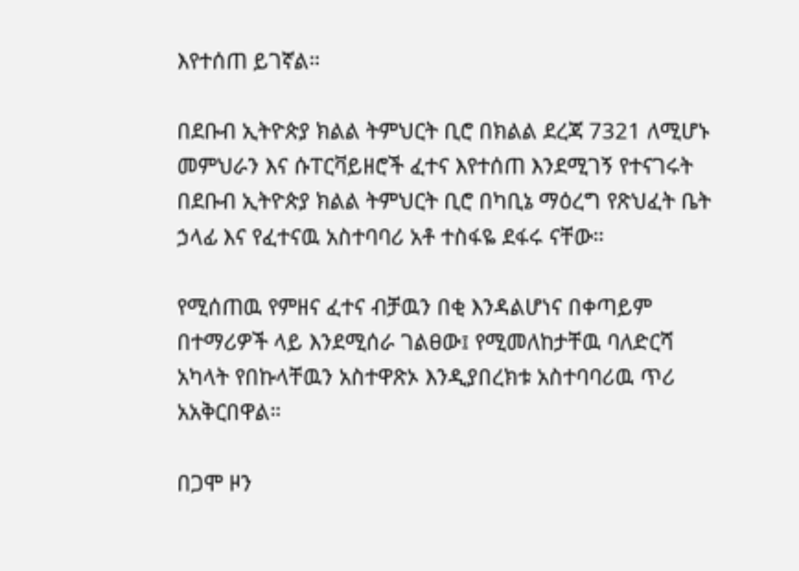እየተሰጠ ይገኛል።

በደቡብ ኢትዮጵያ ክልል ትምህርት ቢሮ በክልል ደረጃ 7321 ለሚሆኑ መምህራን እና ሱፐርቫይዘሮች ፈተና እየተሰጠ እንደሚገኝ የተናገሩት በደቡብ ኢትዮጵያ ክልል ትምህርት ቢሮ በካቢኔ ማዕረግ የጽህፈት ቤት ኃላፊ እና የፈተናዉ አስተባባሪ አቶ ተስፋዬ ደፋሩ ናቸው።

የሚሰጠዉ የምዘና ፈተና ብቻዉን በቂ እንዳልሆነና በቀጣይም በተማሪዎች ላይ እንደሚሰራ ገልፀው፤ የሚመለከታቸዉ ባለድርሻ አካላት የበኩላቸዉን አስተዋጽኦ እንዲያበረክቱ አስተባባሪዉ ጥሪ አአቅርበዋል።

በጋሞ ዞን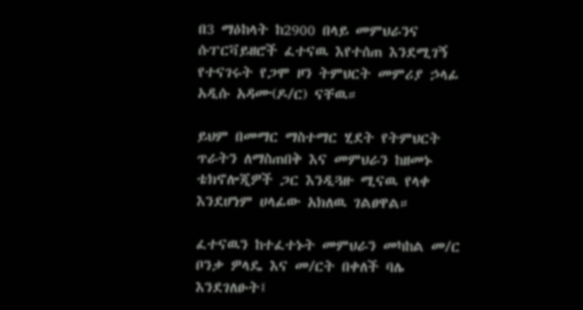በ3 ማዕከላት ከ2900 በላይ መምህራንና ሱፐርቫይዘሮች ፈተናዉ እየተሰጠ እንደሚገኝ የተናገሩት የጋሞ ዞን ትምህርት መምሪያ ኃላፊ አዲሱ አዳሙ(ዶ/ር) ናቸዉ።

ይህም በመማር ማስተማር ሂደት የትምህርት ጥራትን ለማስጠበቅ እና መምህራን ከዘመኑ ቴክኖሎጂዎች ጋር እንዲጓዙ ሚናዉ የላቀ እንደሆነም ሀላፊው አክለዉ ገልፀዋል።

ፈተናዉን ከተፈተኑት መምህራን መካከል መ/ር ቦንቃ ዎላዴ እና መ/ርት በቀለች ባሌ እንደገለፁት፤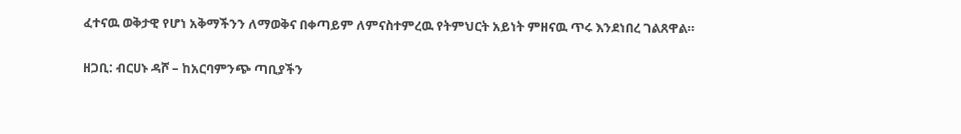ፈተናዉ ወቅታዊ የሆነ አቅማችንን ለማወቅና በቀጣይም ለምናስተምረዉ የትምህርት አይነት ምዘናዉ ጥሩ እንደነበረ ገልጸዋል።

ዘጋቢ: ብርሀኑ ዳሾ – ከአርባምንጭ ጣቢያችን